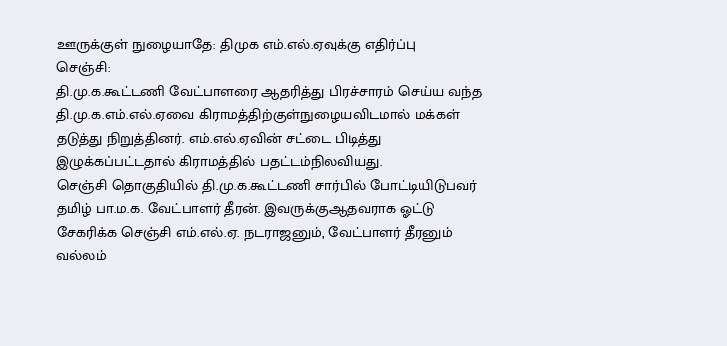ஊருக்குள் நுழையாதே: திமுக எம்.எல்.ஏவுக்கு எதிர்ப்பு
செஞ்சி:
தி.மு.க.கூட்டணி வேட்பாளரை ஆதரித்து பிரச்சாரம் செய்ய வந்த தி.மு.க.எம்.எல்.ஏவை கிராமத்திற்குள்நுழையவிடமால் மக்கள் தடுத்து நிறுத்தினர். எம்.எல்.ஏவின் சட்டை பிடித்து இழுக்கப்பட்டதால் கிராமத்தில் பதட்டம்நிலவியது.
செஞ்சி தொகுதியில் தி.மு.க.கூட்டணி சார்பில் போட்டியிடுபவர் தமிழ் பா.ம.க. வேட்பாளர் தீரன். இவருக்குஆதவராக ஓட்டு சேகரிக்க செஞ்சி எம்.எல்.ஏ. நடராஜனும், வேட்பாளர் தீரனும் வல்லம்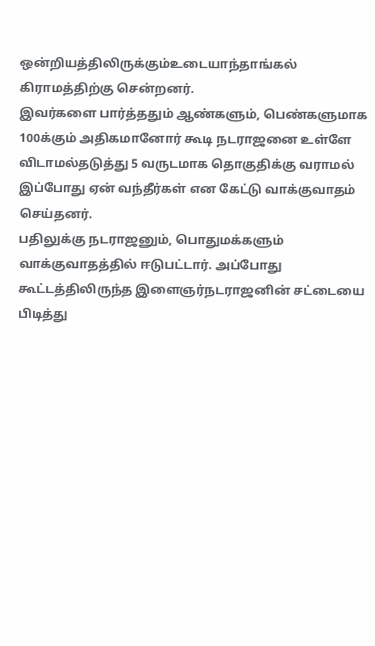ஒன்றியத்திலிருக்கும்உடையாந்தாங்கல் கிராமத்திற்கு சென்றனர்.
இவர்களை பார்த்ததும் ஆண்களும், பெண்களுமாக 100க்கும் அதிகமானோர் கூடி நடராஜனை உள்ளே விடாமல்தடுத்து 5 வருடமாக தொகுதிக்கு வராமல் இப்போது ஏன் வந்தீர்கள் என கேட்டு வாக்குவாதம் செய்தனர்.
பதிலுக்கு நடராஜனும், பொதுமக்களும் வாக்குவாதத்தில் ஈடுபட்டார். அப்போது கூட்டத்திலிருந்த இளைஞர்நடராஜனின் சட்டையை பிடித்து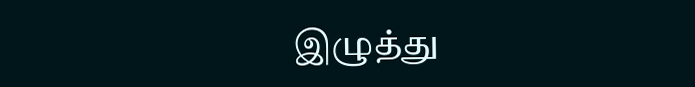இழுத்து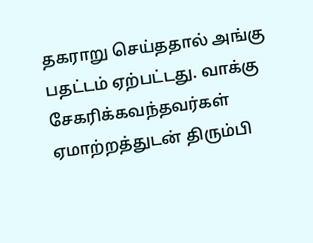தகராறு செய்ததால் அங்கு பதட்டம் ஏற்பட்டது. வாக்கு சேகரிக்கவந்தவர்கள் ஏமாற்றத்துடன் திரும்பி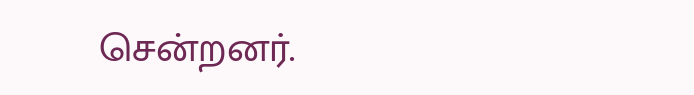சென்றனர்.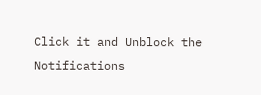Click it and Unblock the Notifications